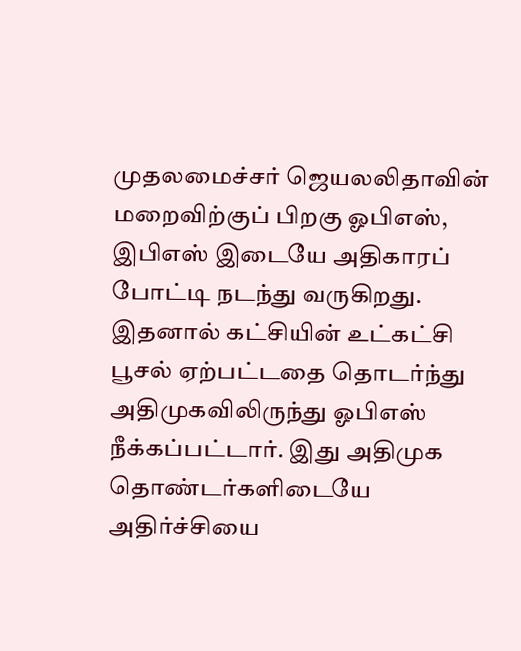முதலமைச்சர் ஜெயலலிதாவின் மறைவிற்குப் பிறகு ஓபிஎஸ், இபிஎஸ் இடையே அதிகாரப் போட்டி நடந்து வருகிறது. இதனால் கட்சியின் உட்கட்சி பூசல் ஏற்பட்டதை தொடர்ந்து அதிமுகவிலிருந்து ஓபிஎஸ் நீக்கப்பட்டார். இது அதிமுக தொண்டர்களிடையே அதிர்ச்சியை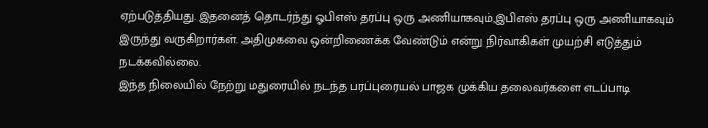ஏற்படுத்தியது. இதனைத் தொடர்ந்து ஓபிஎஸ் தரப்பு ஒரு அணியாகவும்,இபிஎஸ் தரப்பு ஒரு அணியாகவும் இருந்து வருகிறார்கள். அதிமுகவை ஒன்றிணைக்க வேண்டும் என்று நிர்வாகிகள் முயற்சி எடுத்தும் நடக்கவில்லை.
இந்த நிலையில் நேற்று மதுரையில் நடந்த பரப்புரையல் பாஜக முக்கிய தலைவர்களை எடப்பாடி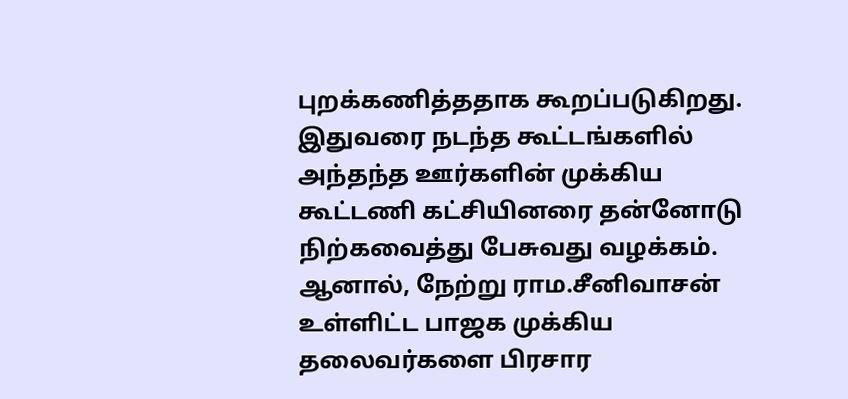புறக்கணித்ததாக கூறப்படுகிறது. இதுவரை நடந்த கூட்டங்களில் அந்தந்த ஊர்களின் முக்கிய கூட்டணி கட்சியினரை தன்னோடு நிற்கவைத்து பேசுவது வழக்கம். ஆனால், நேற்று ராம.சீனிவாசன் உள்ளிட்ட பாஜக முக்கிய தலைவர்களை பிரசார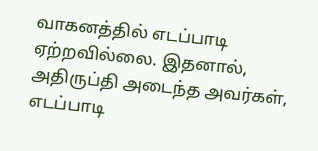வாகனத்தில் எடப்பாடி ஏற்றவில்லை. இதனால், அதிருப்தி அடைந்த அவர்கள், எடப்பாடி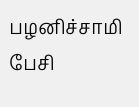பழனிச்சாமி பேசி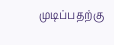முடிப்பதற்கு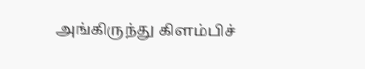அங்கிருந்து கிளம்பிச்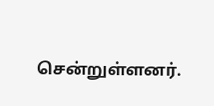சென்றுள்ளனர்.